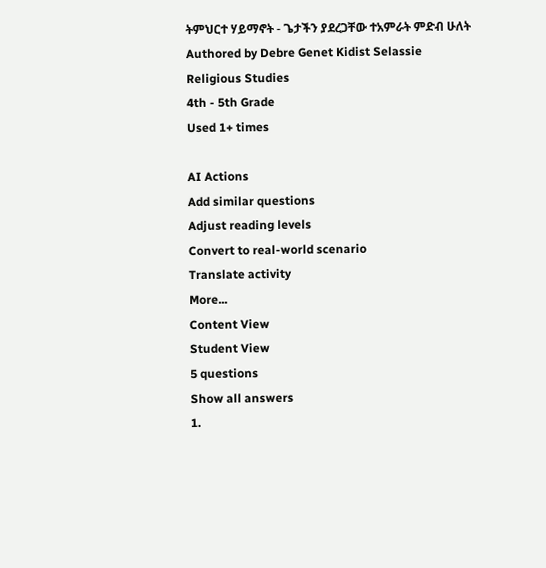ትምህርተ ሃይማኖት - ጌታችን ያደረጋቸው ተአምራት ምድብ ሁለት
Authored by Debre Genet Kidist Selassie
Religious Studies
4th - 5th Grade
Used 1+ times

AI Actions
Add similar questions
Adjust reading levels
Convert to real-world scenario
Translate activity
More...
Content View
Student View
5 questions
Show all answers
1.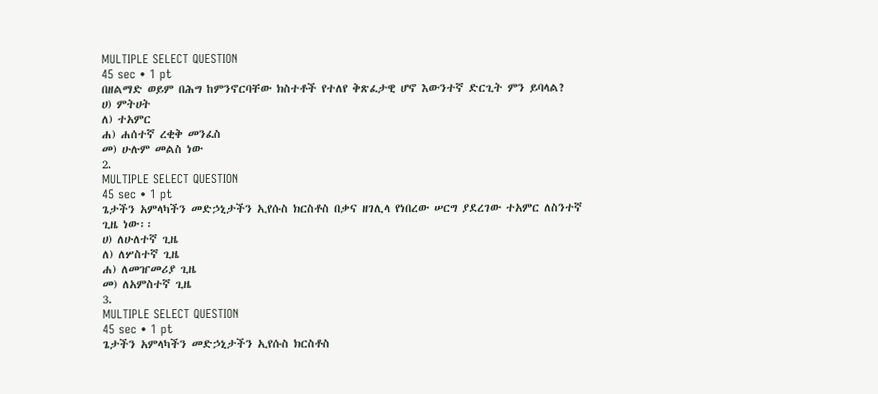MULTIPLE SELECT QUESTION
45 sec • 1 pt
በዘልማድ ወይም በሕግ ከምንኖርባቸው ክስተቶች የተለየ ቅጽፈታዊ ሆኖ እውንተኛ ድርጊት ምን ይባላል?
ሀ) ምትሀት
ለ) ተአምር
ሐ) ሐሰተኛ ረቂቅ መንፈስ
መ) ሁሉም መልስ ነው
2.
MULTIPLE SELECT QUESTION
45 sec • 1 pt
ጌታችን አምላካችን መድኃኒታችን ኢየሱስ ክርስቶስ በቃና ዘገሊላ የነበረው ሠርግ ያደረገው ተአምር ለስንተኛ ጊዜ ነው፡፡
ሀ) ለሁለተኛ ጊዜ
ለ) ለሦስተኛ ጊዜ
ሐ) ለመዠመሪያ ጊዜ
መ) ለአምስተኛ ጊዜ
3.
MULTIPLE SELECT QUESTION
45 sec • 1 pt
ጌታችን አምላካችን መድኃኒታችን ኢየሱስ ክርስቶስ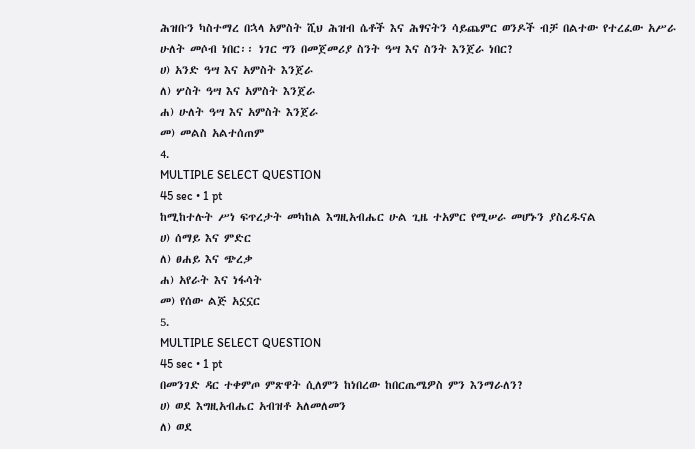ሕዝቡን ካስተማረ በኋላ አምስት ሺህ ሕዝብ ሴቶች እና ሕፃናትን ሳይጨምር ወንዶች ብቻ በልተው የተረፈው አሥራ ሁለት መሶብ ነበር፡፡ ነገር ግን በመጀመሪያ ስንት ዓሣ እና ስንት እንጀራ ነበር?
ሀ) አንድ ዓሣ እና አምስት እንጀራ
ለ) ሦስት ዓሣ እና አምስት እንጀራ
ሐ) ሁለት ዓሣ እና አምስት እንጀራ
መ) መልስ አልተሰጠም
4.
MULTIPLE SELECT QUESTION
45 sec • 1 pt
ከሚከተሉት ሥነ ፍጥረታት መካከል እግዚአብሔር ሁል ጊዜ ተአምር የሚሠራ መሆኑን ያስረዱናል
ሀ) ሰማይ እና ምድር
ለ) ፀሐይ እና ጭረቃ
ሐ) አየራት እና ነፋሳት
መ) የሰው ልጅ አኗኗር
5.
MULTIPLE SELECT QUESTION
45 sec • 1 pt
በመንገድ ዳር ተቀምጦ ምጽዋት ሲለምን ከነበረው ከበርጤሜዎስ ምን እንማራለን?
ሀ) ወደ እግዚአብሔር አብዝቶ አለመለመን
ለ) ወደ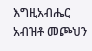እግዚአብሔር አብዝቶ መጮህን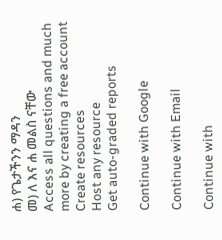ሐ) የጌታችንን ማዳን
መ) ለ እና ሐ መልስ ናቸው
Access all questions and much more by creating a free account
Create resources
Host any resource
Get auto-graded reports

Continue with Google

Continue with Email

Continue with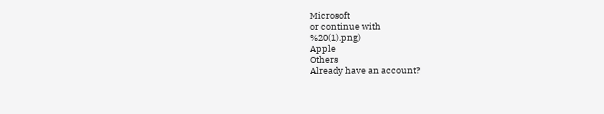Microsoft
or continue with
%20(1).png)
Apple
Others
Already have an account?